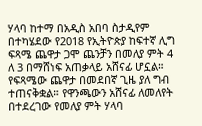ሃላባ ከተማ በአዲስ አበባ ስታዲየም በተካሄደው የ2018 የኢትዮጵያ ከፍተኛ ሊግ ፍጻሜ ጨዋታ ጋሞ ጨንቻን በመለያ ምት 4 ለ 3 በማሸነፍ አጠቃላይ አሸናፊ ሆኗል።
የፍጻሜው ጨዋታ በመደበኛ ጊዜ ያለ ግብ ተጠናቅቋል። የዋንጫውን አሸናፊ ለመለየት በተደረገው የመለያ ምት ሃላባ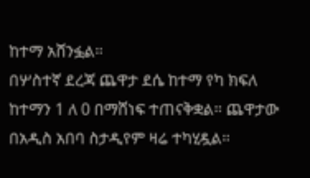ከተማ አሸንፏል።
በሦስተኛ ደረጃ ጨዋታ ደሴ ከተማ የካ ክፍለ ከተማን 1 ለ 0 በማሸነፍ ተጠናቅቋል። ጨዋታው በአዲስ አበባ ስታዲየም ዛሬ ተካሂዷል።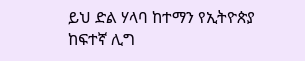ይህ ድል ሃላባ ከተማን የኢትዮጵያ ከፍተኛ ሊግ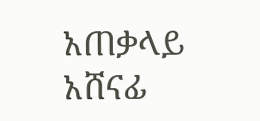አጠቃላይ አሸናፊ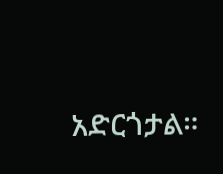አድርጎታል።